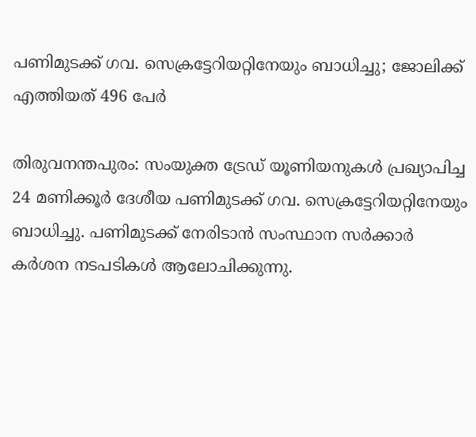പണിമുടക്ക് ഗവ. സെക്രട്ടേറിയറ്റിനേയും ബാധിച്ചു; ജോലിക്ക് എത്തിയത് 496 പേര്‍

തിരുവനന്തപുരം: സംയുക്ത ട്രേഡ് യൂണിയനുകള്‍ പ്രഖ്യാപിച്ച 24 മണിക്കൂര്‍ ദേശീയ പണിമുടക്ക് ഗവ. സെക്രട്ടേറിയറ്റിനേയും ബാധിച്ചു. പണിമുടക്ക് നേരിടാന്‍ സംസ്ഥാന സര്‍ക്കാര്‍ കര്‍ശന നടപടികള്‍ ആലോചിക്കുന്നു.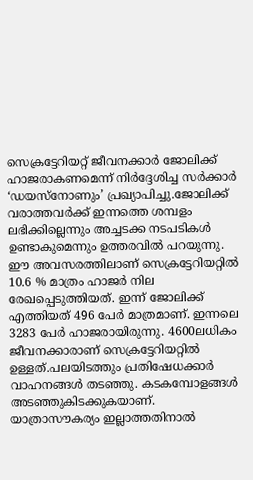സെക്രട്ടേറിയറ്റ് ജീവനക്കാര്‍ ജോലിക്ക് ഹാജരാകണമെന്ന് നിര്‍ദ്ദേശിച്ച സര്‍ക്കാര്‍ ‘ഡയസ്‌നോണും’ പ്രഖ്യാപിച്ചു.ജോലിക്ക് വരാത്തവര്‍ക്ക് ഇന്നത്തെ ശമ്പളം ലഭിക്കില്ലെന്നും അച്ചടക്ക നടപടികള്‍ ഉണ്ടാകുമെന്നും ഉത്തരവില്‍ പറയുന്നു. ഈ അവസരത്തിലാണ് സെക്രട്ടേറിയറ്റില്‍ 10.6 % മാത്രം ഹാജര്‍ നില രേഖപ്പെടുത്തിയത്. ഇന്ന് ജോലിക്ക് എത്തിയത് 496 പേര്‍ മാത്രമാണ്. ഇന്നലെ 3283 പേര്‍ ഹാജരായിരുന്നു. 4600ലധികം ജീവനക്കാരാണ് സെക്രട്ടേറിയറ്റില്‍ ഉള്ളത്.പലയിടത്തും പ്രതിഷേധക്കാര്‍ വാഹനങ്ങള്‍ തടഞ്ഞു. കടകമ്പോളങ്ങള്‍ അടഞ്ഞുകിടക്കുകയാണ്. യാത്രാസൗകര്യം ഇല്ലാത്തതിനാല്‍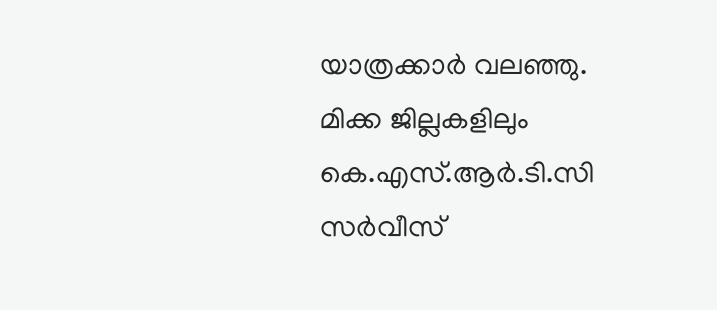യാത്രക്കാര്‍ വലഞ്ഞു. മിക്ക ജില്ലകളിലും കെ.എസ്.ആര്‍.ടി.സി സര്‍വീസ്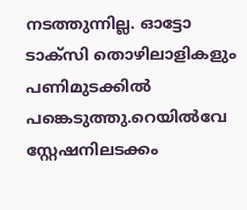നടത്തുന്നില്ല. ഓട്ടോ ടാക്‌സി തൊഴിലാളികളും പണിമുടക്കില്‍ പങ്കെടുത്തു.റെയില്‍വേ സ്റ്റേഷനിലടക്കം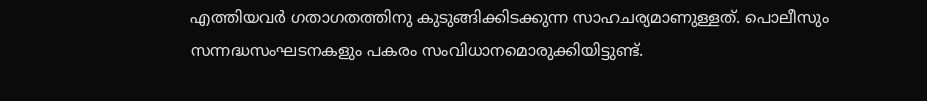എത്തിയവര്‍ ഗതാഗതത്തിനു കുടുങ്ങിക്കിടക്കുന്ന സാഹചര്യമാണുള്ളത്. പൊലീസും സന്നദ്ധസംഘടനകളും പകരം സംവിധാനമൊരുക്കിയിട്ടുണ്ട്.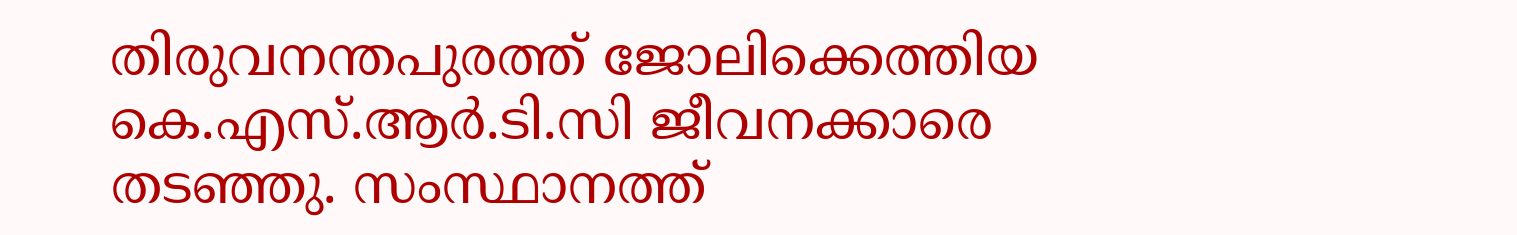തിരുവനന്തപുരത്ത് ജോലിക്കെത്തിയ കെ.എസ്.ആര്‍.ടി.സി ജീവനക്കാരെ തടഞ്ഞു. സംസ്ഥാനത്ത്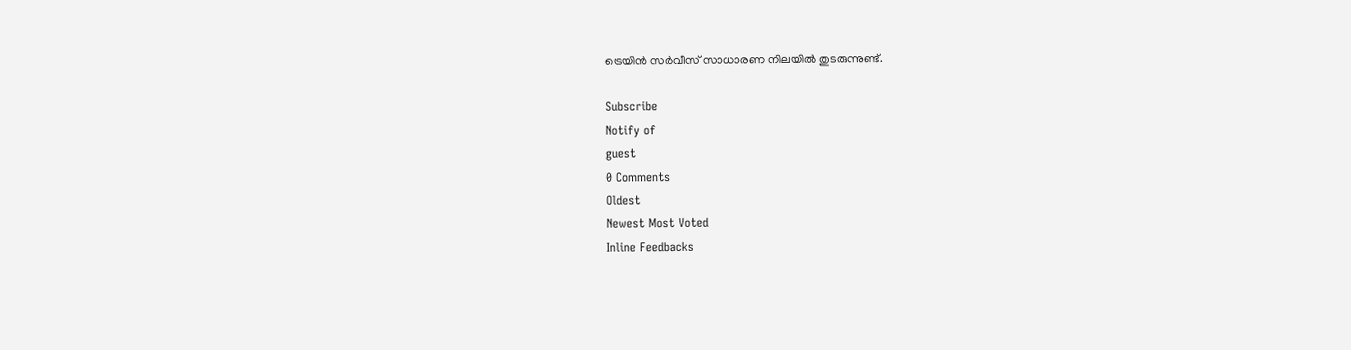ട്രെയിന്‍ സര്‍വീസ് സാധാരണ നിലയില്‍ തുടരുന്നുണ്ട്.

Subscribe
Notify of
guest
0 Comments
Oldest
Newest Most Voted
Inline Feedbacks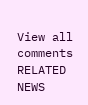View all comments
RELATED NEWS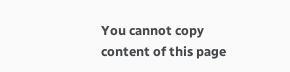You cannot copy content of this page